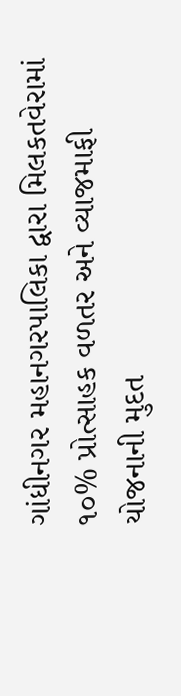ગાંધીનગર મહાનગરપાલિકા દ્વારા મિલકતવેરામાં ૧૦% પ્રોત્સાહક વળતર અને વ્યાજમાફી યોજનાની મુદત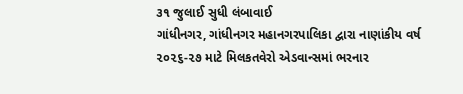૩૧ જુલાઈ સુધી લંબાવાઈ
ગાંધીનગર, ગાંધીનગર મહાનગરપાલિકા દ્વારા નાણાંકીય વર્ષ ૨૦૨૬-૨૭ માટે મિલકતવેરો એડવાન્સમાં ભરનાર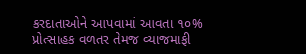કરદાતાઓને આપવામાં આવતા ૧૦% પ્રોત્સાહક વળતર તેમજ વ્યાજમાફી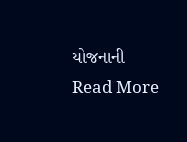યોજનાની
Read More